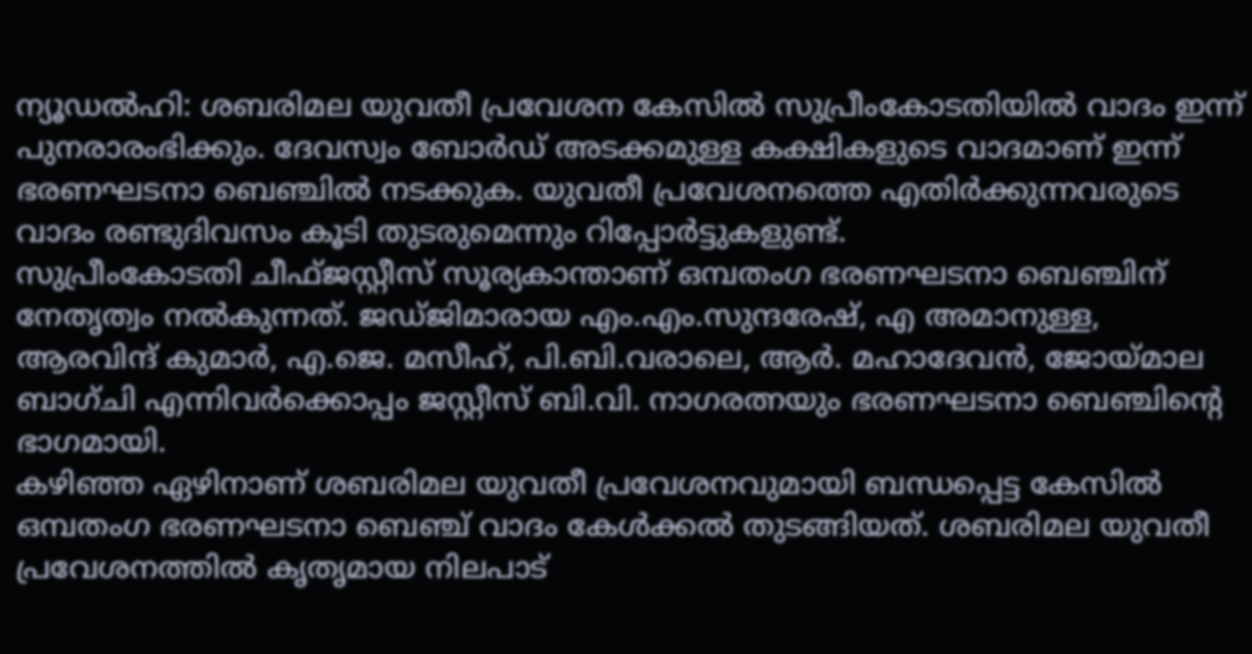ന്യൂഡൽഹി: ശബരിമല യുവതീ പ്രവേശന കേസിൽ സുപ്രീംകോടതിയിൽ വാദം ഇന്ന് പുനരാരംഭിക്കും. ദേവസ്വം ബോർഡ് അടക്കമുള്ള കക്ഷികളുടെ വാദമാണ് ഇന്ന് ഭരണഘടനാ ബെഞ്ചിൽ നടക്കുക. യുവതീ പ്രവേശനത്തെ എതിർക്കുന്നവരുടെ വാദം രണ്ടുദിവസം കൂടി തുടരുമെന്നും റിപ്പോർട്ടുകളുണ്ട്.
സുപ്രീംകോടതി ചീഫ്ജസ്റ്റീസ് സൂര്യകാന്താണ് ഒമ്പതംഗ ഭരണഘടനാ ബെഞ്ചിന് നേതൃത്വം നൽകുന്നത്. ജഡ്ജിമാരായ എം.എം.സുന്ദരേഷ്, എ അമാനുള്ള, ആരവിന്ദ് കുമാർ, എ.ജെ. മസീഹ്, പി.ബി.വരാലെ, ആർ. മഹാദേവൻ, ജോയ്മാല ബാഗ്ചി എന്നിവർക്കൊപ്പം ജസ്റ്റീസ് ബി.വി. നാഗരത്നയും ഭരണഘടനാ ബെഞ്ചിന്റെ ഭാഗമായി.
കഴിഞ്ഞ ഏഴിനാണ് ശബരിമല യുവതീ പ്രവേശനവുമായി ബന്ധപ്പെട്ട കേസിൽ ഒമ്പതംഗ ഭരണഘടനാ ബെഞ്ച് വാദം കേൾക്കൽ തുടങ്ങിയത്. ശബരിമല യുവതീ പ്രവേശനത്തിൽ കൃതൃമായ നിലപാട്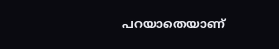പറയാതെയാണ്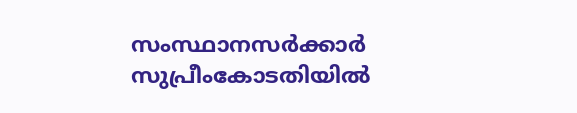സംസ്ഥാനസർക്കാർ സുപ്രീംകോടതിയിൽ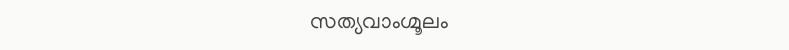സത്യവാംഗ്മൂലം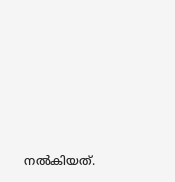നൽകിയത്.